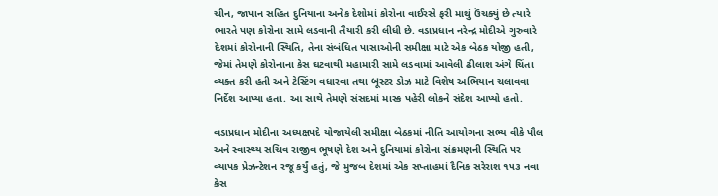ચીન, જાપાન સહિત દુનિયાના અનેક દેશોમાં કોરોના વાઈરસે ફરી માથું ઉંચક્યું છે ત્યારે ભારતે પણ કોરોના સામે લડવાની તૈયારી કરી લીધી છે. વડાપ્રધાન નરેન્દ્ર મોદીએ ગુરુવારે દેશમાં કોરોનાની સ્થિતિ, તેના સંબંધિત પાસાઓની સમીક્ષા માટે એક બેઠક યોજી હતી, જેમાં તેમણે કોરોનાના કેસ ઘટવાથી મહામારી સામે લડવામાં આવેલી ઢીલાશ અંગે ચિંતા વ્યક્ત કરી હતી અને ટેસ્ટિંગ વધારવા તથા બૂસ્ટર ડોઝ માટે વિશેષ અભિયાન ચલાવવા નિર્દેશ આપ્યા હતા. આ સાથે તેમણે સંસદમાં માસ્ક પહેરી લોકને સંદેશ આપ્યો હતો.

વડાપ્રધાન મોદીના અધ્યક્ષપદે યોજાયેલી સમીક્ષા બેઠકમાં નીતિ આયોગના સભ્ય વીકે પૌલ અને સ્વાસ્થ્ય સચિવ રાજીવ ભૂષણે દેશ અને દુનિયામાં કોરોના સંક્રમણની સ્થિતિ પર વ્યાપક પ્રેઝન્ટેશન રજૂ કર્યું હતું, જે મુજબ દેશમાં એક સપ્તાહમાં દૈનિક સરેરાશ ૧૫૩ નવા કેસ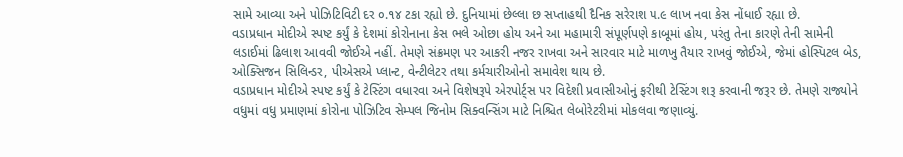સામે આવ્યા અને પોઝિટિવિટી દર ૦.૧૪ ટકા રહ્યો છે. દુનિયામાં છેલ્લા છ સપ્તાહથી દૈનિક સરેરાશ ૫.૯ લાખ નવા કેસ નોંધાઈ રહ્યા છે.
વડાપ્રધાન મોદીએ સ્પષ્ટ કર્યું કે દેશમાં કોરોનાના કેસ ભલે ઓછા હોય અને આ મહામારી સંપૂર્ણપણે કાબૂમાં હોય, પરંતુ તેના કારણે તેની સામેની લડાઈમાં ઢિલાશ આવવી જોઈએ નહીં. તેમણે સંક્રમણ પર આકરી નજર રાખવા અને સારવાર માટે માળખુ તૈયાર રાખવું જોઈએ, જેમાં હોસ્પિટલ બેડ, ઓક્સિજન સિલિન્ડર, પીએસએ પ્લાન્ટ, વેન્ટીલેટર તથા કર્મચારીઓનો સમાવેશ થાય છે.
વડાપ્રધાન મોદીએ સ્પષ્ટ કર્યું કે ટેસ્ટિંગ વધારવા અને વિશેષરૂપે એરપોર્ટ્સ પર વિદેશી પ્રવાસીઓનું ફરીથી ટેસ્ટિંગ શરૂ કરવાની જરૂર છે. તેમણે રાજ્યોને વધુમાં વધુ પ્રમાણમાં કોરોના પોઝિટિવ સેમ્પલ જિનોમ સિક્વન્સિંગ માટે નિશ્ચિત લેબોરેટરીમાં મોકલવા જણાવ્યું.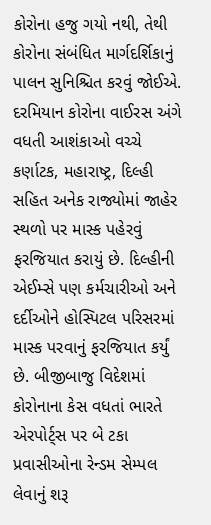કોરોના હજુ ગયો નથી, તેથી કોરોના સંબંધિત માર્ગદર્શિકાનું પાલન સુનિશ્ચિત કરવું જોઈએ. દરમિયાન કોરોના વાઈરસ અંગે વધતી આશંકાઓ વચ્ચે કર્ણાટક, મહારાષ્ટ્ર, દિલ્હી સહિત અનેક રાજ્યોમાં જાહેર સ્થળો પર માસ્ક પહેરવું ફરજિયાત કરાયું છે. દિલ્હીની એઈમ્સે પણ કર્મચારીઓ અને દર્દીઓને હોસ્પિટલ પરિસરમાં માસ્ક પરવાનું ફરજિયાત કર્યું છે. બીજીબાજુ વિદેશમાં કોરોનાના કેસ વધતાં ભારતે એરપોર્ટ્સ પર બે ટકા પ્રવાસીઓના રેન્ડમ સેમ્પલ લેવાનું શરૂ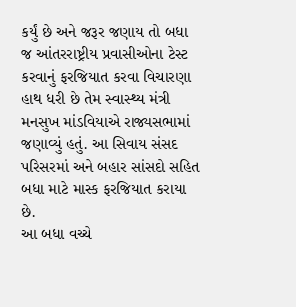કર્યું છે અને જરૂર જણાય તો બધા જ આંતરરાષ્ટ્રીય પ્રવાસીઓના ટેસ્ટ કરવાનું ફરજિયાત કરવા વિચારણા હાથ ધરી છે તેમ સ્વાસ્થ્ય મંત્રી મનસુખ માંડવિયાએ રાજ્યસભામાં જણાવ્યું હતું. આ સિવાય સંસદ પરિસરમાં અને બહાર સાંસદો સહિત બધા માટે માસ્ક ફરજિયાત કરાયા છે.
આ બધા વચ્ચે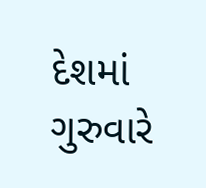દેશમાં ગુરુવારે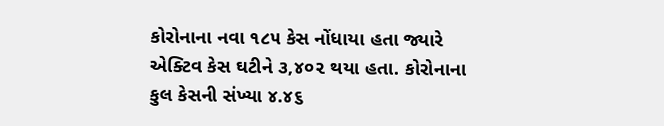કોરોનાના નવા ૧૮૫ કેસ નોંધાયા હતા જ્યારે એક્ટિવ કેસ ઘટીને ૩,૪૦૨ થયા હતા. કોરોનાના કુલ કેસની સંખ્યા ૪.૪૬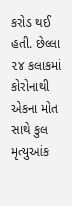કરોડ થઈ હતી. છેલ્લા ૨૪ કલાકમાં કોરોનાથી એકના મોત સાથે કુલ મૃત્યુઆંક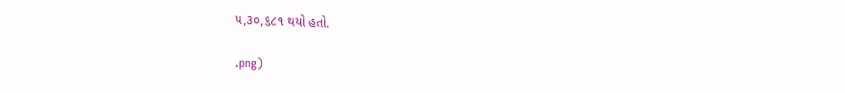૫,૩૦,૬૮૧ થયો હતો.

.png)